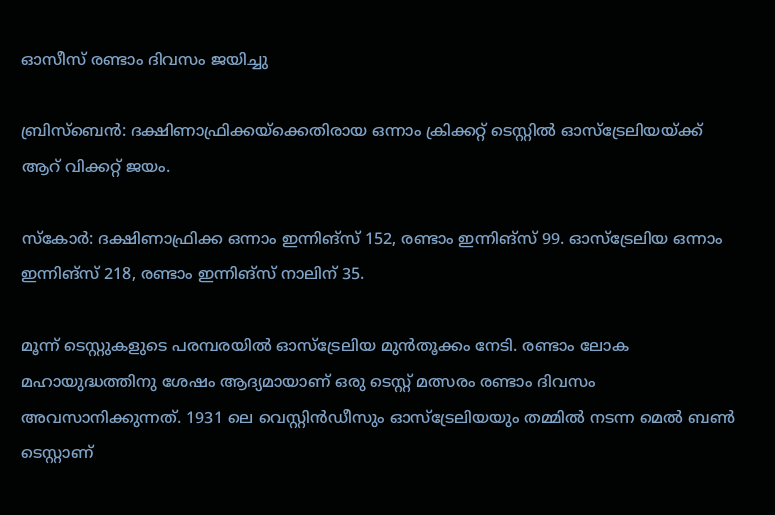ഓസീസ് രണ്ടാം ദിവസം ജയിച്ചു

ബ്രിസ്‌ബെന്‍: ദക്ഷിണാഫ്രിക്കയ്‌ക്കെതിരായ ഒന്നാം ക്രിക്കറ്റ് ടെസ്റ്റില്‍ ഓസ്‌ട്രേലിയയ്ക്ക് ആറ് വിക്കറ്റ് ജയം.

സ്‌കോര്‍: ദക്ഷിണാഫ്രിക്ക ഒന്നാം ഇന്നിങ്‌സ് 152, രണ്ടാം ഇന്നിങ്‌സ് 99. ഓസ്‌ട്രേലിയ ഒന്നാം ഇന്നിങ്‌സ് 218, രണ്ടാം ഇന്നിങ്‌സ് നാലിന് 35.

മൂന്ന് ടെസ്റ്റുകളുടെ പരമ്പരയില്‍ ഓസ്‌ട്രേലിയ മുന്‍തൂക്കം നേടി. രണ്ടാം ലോക മഹായുദ്ധത്തിനു ശേഷം ആദ്യമായാണ് ഒരു ടെസ്റ്റ് മത്സരം രണ്ടാം ദിവസം അവസാനിക്കുന്നത്. 1931 ലെ വെസ്റ്റിന്‍ഡീസും ഓസ്‌ട്രേലിയയും തമ്മില്‍ നടന്ന മെല്‍ ബണ്‍ ടെസ്റ്റാണ്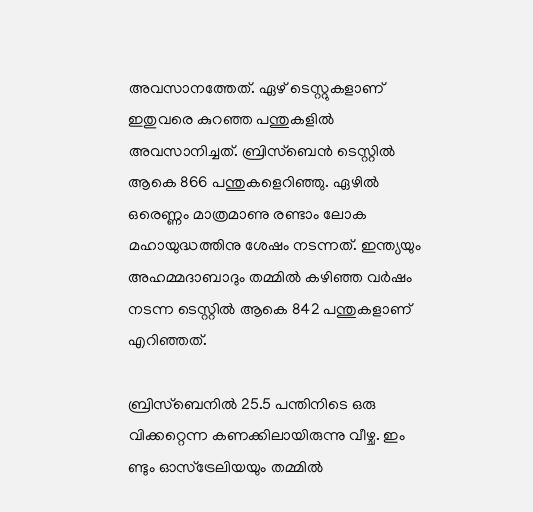അവസാനത്തേത്. ഏഴ് ടെസ്റ്റുകളാണ് ഇതുവരെ കുറഞ്ഞ പന്തുകളില്‍ അവസാനിച്ചത്. ബ്രിസ്‌ബെന്‍ ടെസ്റ്റില്‍ ആകെ 866 പന്തുകളെറിഞ്ഞു. ഏഴില്‍ ഒരെണ്ണം മാത്രമാണു രണ്ടാം ലോക മഹായുദ്ധത്തിനു ശേഷം നടന്നത്. ഇന്ത്യയും അഹമ്മദാബാദും തമ്മില്‍ കഴിഞ്ഞ വര്‍ഷം നടന്ന ടെസ്റ്റില്‍ ആകെ 842 പന്തുകളാണ് എറിഞ്ഞത്.

ബ്രിസ്‌ബെനില്‍ 25.5 പന്തിനിടെ ഒരു വിക്കറ്റെന്ന കണക്കിലായിരുന്നു വീഴ്ച. ഇം ണ്ടും ഓസ്‌ട്രേലിയയും തമ്മില്‍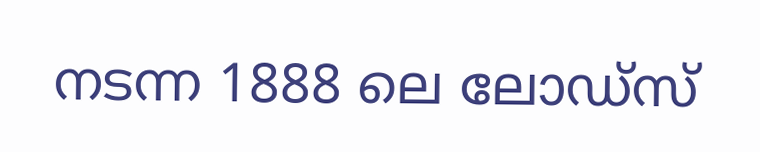നടന്ന 1888 ലെ ലോഡ്‌സ്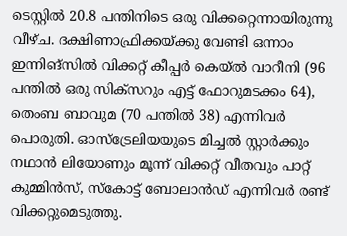ടെസ്റ്റില്‍ 20.8 പന്തിനിടെ ഒരു വിക്കറ്റെന്നായിരുന്നു വീഴ്ച. ദക്ഷിണാഫ്രിക്കയ്ക്കു വേണ്ടി ഒന്നാം ഇന്നിങ്‌സില്‍ വിക്കറ്റ് കീപ്പര്‍ കെയ്ല്‍ വാറീനി (96 പന്തില്‍ ഒരു സിക്‌സറും എട്ട് ഫോറുമടക്കം 64), തെംബ ബാവുമ (70 പന്തില്‍ 38) എന്നിവര്‍ പൊരുതി. ഓസ്‌ട്രേലിയയുടെ മിച്ചല്‍ സ്റ്റാര്‍ക്കും നഥാന്‍ ലിയോണും മൂന്ന് വിക്കറ്റ് വീതവും പാറ്റ് കുമ്മിന്‍സ്, സ്‌കോട്ട് ബോലാന്‍ഡ് എന്നിവര്‍ രണ്ട് വിക്കറ്റുമെടുത്തു.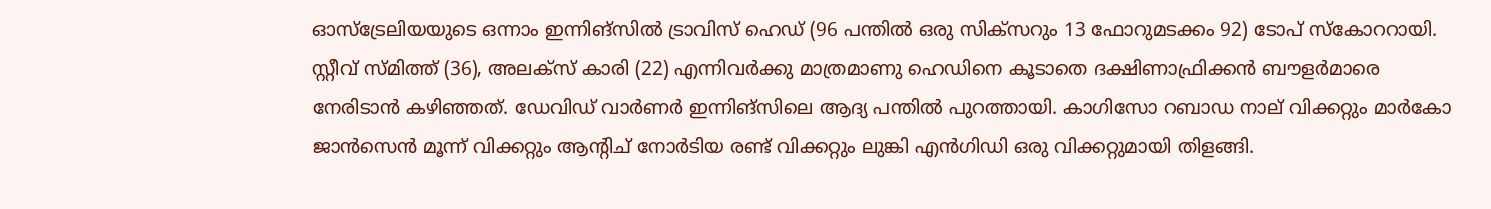ഓസ്‌ട്രേലിയയുടെ ഒന്നാം ഇന്നിങ്‌സില്‍ ട്രാവിസ് ഹെഡ് (96 പന്തില്‍ ഒരു സിക്‌സറും 13 ഫോറുമടക്കം 92) ടോപ് സ്‌കോററായി. സ്റ്റീവ് സ്മിത്ത് (36), അലക്‌സ് കാരി (22) എന്നിവര്‍ക്കു മാത്രമാണു ഹെഡിനെ കൂടാതെ ദക്ഷിണാഫ്രിക്കന്‍ ബൗളര്‍മാരെ നേരിടാന്‍ കഴിഞ്ഞത്. ഡേവിഡ് വാര്‍ണര്‍ ഇന്നിങ്‌സിലെ ആദ്യ പന്തില്‍ പുറത്തായി. കാഗിസോ റബാഡ നാല് വിക്കറ്റും മാര്‍കോ ജാന്‍സെന്‍ മൂന്ന് വിക്കറ്റും ആന്റിച് നോര്‍ടിയ രണ്ട് വിക്കറ്റും ലുങ്കി എന്‍ഗിഡി ഒരു വിക്കറ്റുമായി തിളങ്ങി.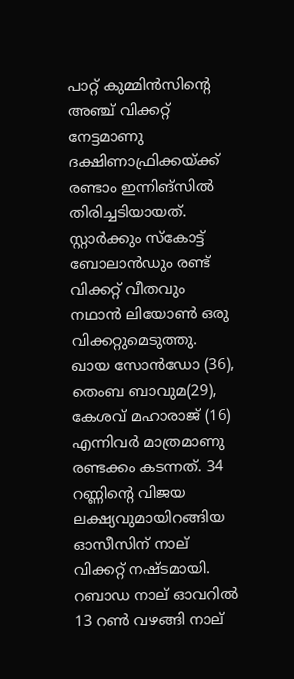പാറ്റ് കുമ്മിന്‍സിന്റെ അഞ്ച് വിക്കറ്റ് നേട്ടമാണു ദക്ഷിണാഫ്രിക്കയ്ക്ക് രണ്ടാം ഇന്നിങ്‌സില്‍ തിരിച്ചടിയായത്. സ്റ്റാര്‍ക്കും സ്‌കോട്ട് ബോലാന്‍ഡും രണ്ട് വിക്കറ്റ് വീതവും നഥാന്‍ ലിയോണ്‍ ഒരു വിക്കറ്റുമെടുത്തു. ഖായ സോന്‍ഡോ (36), തെംബ ബാവുമ(29), കേശവ് മഹാരാജ് (16) എന്നിവര്‍ മാത്രമാണു രണ്ടക്കം കടന്നത്. 34 റണ്ണിന്റെ വിജയ ലക്ഷ്യവുമായിറങ്ങിയ ഓസീസിന് നാല് വിക്കറ്റ് നഷ്ടമായി. റബാഡ നാല് ഓവറില്‍ 13 റണ്‍ വഴങ്ങി നാല്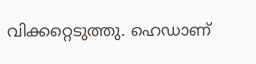വിക്കറ്റെടുത്തു. ഹെഡാണ്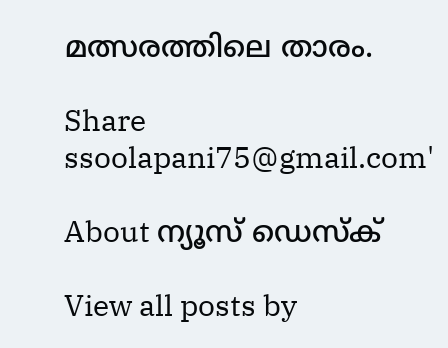മത്സരത്തിലെ താരം.

Share
ssoolapani75@gmail.com'

About ന്യൂസ് ഡെസ്ക്

View all posts by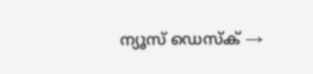ന്യൂസ് ഡെസ്ക് →